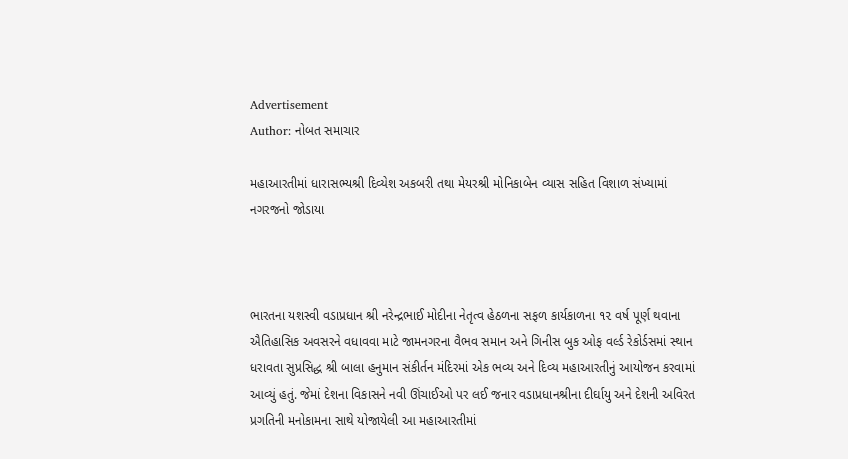Advertisement
Author: નોબત સમાચાર

મહાઆરતીમાં ધારાસભ્યશ્રી દિવ્યેશ અકબરી તથા મેયરશ્રી મોનિકાબેન વ્યાસ સહિત વિશાળ સંખ્યામાં નગરજનો જોડાયા



ભારતના યશસ્વી વડાપ્રધાન શ્રી નરેન્દ્રભાઈ મોદીના નેતૃત્વ હેઠળના સફળ કાર્યકાળના ૧૨ વર્ષ પૂર્ણ થવાના ઐતિહાસિક અવસરને વધાવવા માટે જામનગરના વૈભવ સમાન અને ગિનીસ બુક ઓફ વર્લ્ડ રેકોર્ડસમાં સ્થાન ધરાવતા સુપ્રસિદ્ધ શ્રી બાલા હનુમાન સંકીર્તન મંદિરમાં એક ભવ્ય અને દિવ્ય મહાઆરતીનું આયોજન કરવામાં આવ્યું હતું. જેમાં દેશના વિકાસને નવી ઊંચાઈઓ પર લઈ જનાર વડાપ્રધાનશ્રીના દીર્ઘાયુ અને દેશની અવિરત પ્રગતિની મનોકામના સાથે યોજાયેલી આ મહાઆરતીમાં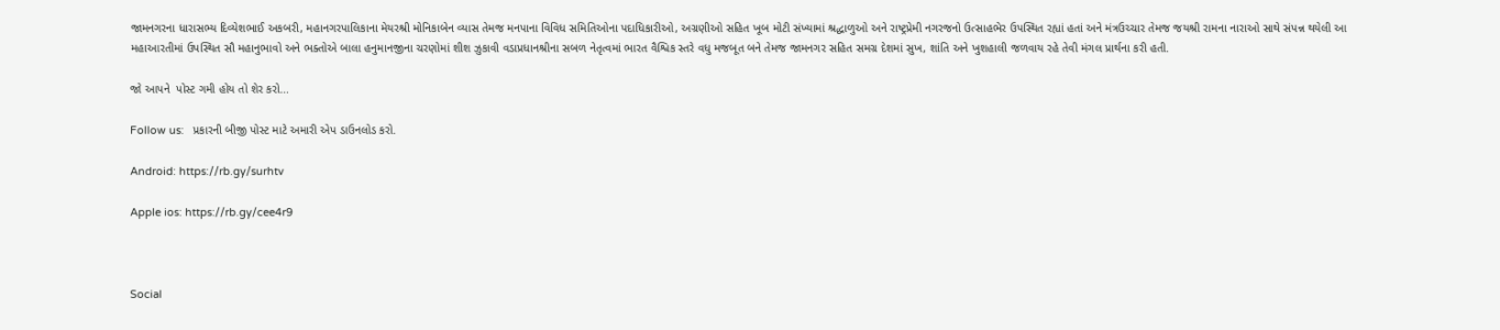જામનગરના ધારાસભ્ય દિવ્યેશભાઈ અકબરી, મહાનગરપાલિકાના મેયરશ્રી મોનિકાબેન વ્યાસ તેમજ મનપાના વિવિધ સમિતિઓના પદાધિકારીઓ, અગ્રણીઓ સહિત ખૂબ મોટી સંખ્યામાં શ્રદ્ધાળુઓ અને રાષ્ટ્રપ્રેમી નગરજનો ઉત્સાહભેર ઉપસ્થિત રહ્યાં હતાં અને મંત્રઉચ્ચાર તેમજ જયશ્રી રામના નારાઓ સાથે સંપન્ન થયેલી આ મહાઆરતીમાં ઉપસ્થિત સૌ મહાનુભાવો અને ભક્તોએ બાલા હનુમાનજીના ચરણોમાં શીશ ઝુકાવી વડાપ્રધાનશ્રીના સબળ નેતૃત્વમાં ભારત વૈશ્વિક સ્તરે વધુ મજબૂત બને તેમજ જામનગર સહિત સમગ્ર દેશમાં સુખ, શાંતિ અને ખુશહાલી જળવાય રહે તેવી મંગલ પ્રાર્થના કરી હતી.

જો આપને  પોસ્ટ ગમી હોય તો શેર કરો...

Follow us:   પ્રકારની બીજી પોસ્ટ માટે અમારી એપ ડાઉનલોડ કરો.

Android: https://rb.gy/surhtv

Apple ios: https://rb.gy/cee4r9



Social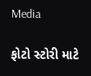Media

ફોટો સ્ટોરી માટે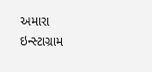અમારા ઇન્સ્ટાગ્રામ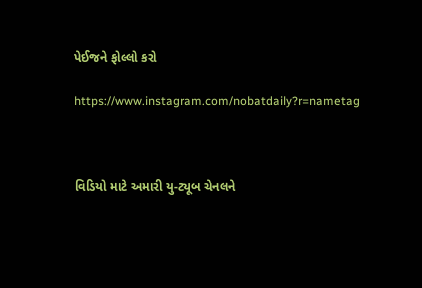પેઈજને ફોલ્લો કરો

https://www.instagram.com/nobatdaily?r=nametag



વિડિયો માટે અમારી યુ-ટ્યૂબ ચેનલને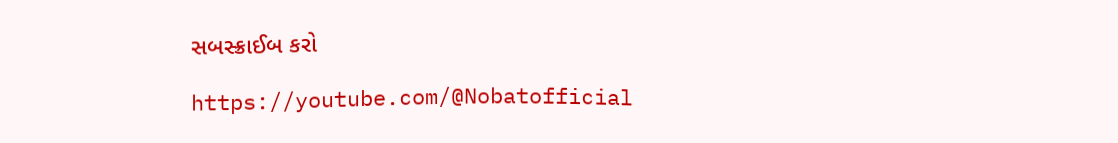સબસ્ક્રાઈબ કરો

https://youtube.com/@Nobatofficial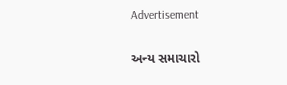Advertisement

અન્ય સમાચારો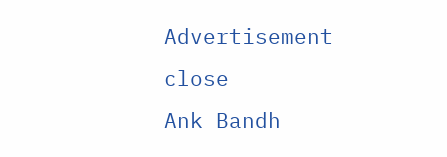Advertisement
close
Ank Bandh